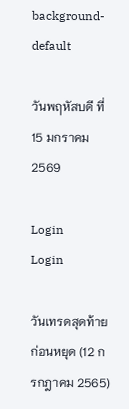background-default

วันพฤหัสบดี ที่ 15 มกราคม 2569

Login
Login

วันเทรดสุดท้ายก่อนหยุด (12 กรกฎาคม 2565)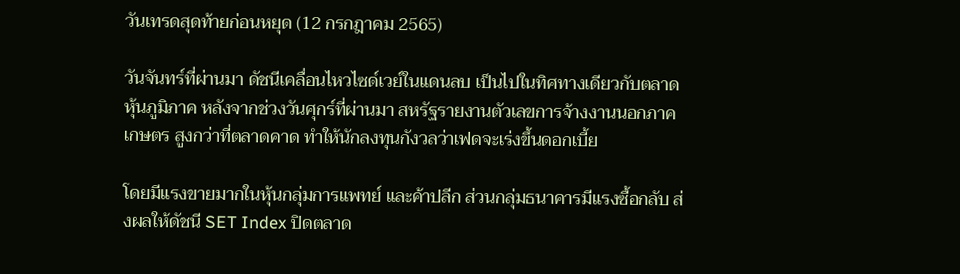วันเทรดสุดท้ายก่อนหยุด (12 กรกฎาคม 2565)

วันจันทร์ที่ผ่านมา ดัชนีเคลื่อนไหวไซด์เวย์ในแดนลบ เป็นไปในทิศทางเดียวกับตลาดหุ้นภูมิภาค หลังจากช่วงวันศุกร์ที่ผ่านมา สหรัฐรายงานตัวเลขการจ้างงานนอกภาคเกษตร สูงกว่าที่ตลาดคาด ทำให้นักลงทุนกังวลว่าเฟดจะเร่งขึ้นดอกเบี้ย

โดยมีแรงขายมากในหุ้นกลุ่มการแพทย์ และค้าปลีก ส่วนกลุ่มธนาคารมีแรงซื้อกลับ ส่งผลให้ดัชนี SET Index ปิดตลาด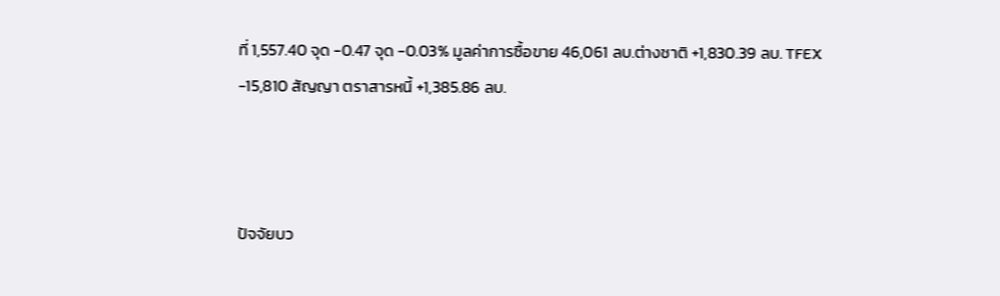ที่ 1,557.40 จุด -0.47 จุด -0.03% มูลค่าการซื้อขาย 46,061 ลบ.ต่างชาติ +1,830.39 ลบ. TFEX -15,810 สัญญา ตราสารหนี้ +1,385.86 ลบ.



ปัจจัยบว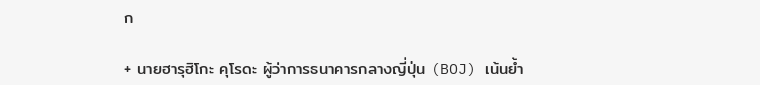ก

+ นายฮารุฮิโกะ คุโรดะ ผู้ว่าการธนาคารกลางญี่ปุ่น (BOJ) เน้นย้ำ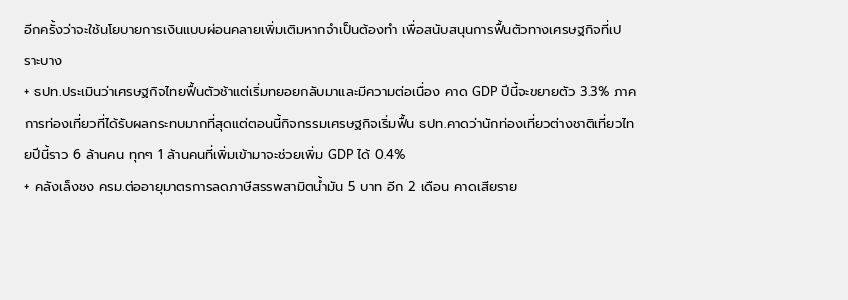อีกครั้งว่าจะใช้นโยบายการเงินแบบผ่อนคลายเพิ่มเติมหากจำเป็นต้องทำ เพื่อสนับสนุนการฟื้นตัวทางเศรษฐกิจที่เปราะบาง
+ ธปท.ประเมินว่าเศรษฐกิจไทยฟื้นตัวช้าแต่เริ่มทยอยกลับมาและมีความต่อเนื่อง คาด GDP ปีนี้จะขยายตัว 3.3% ภาคการท่องเที่ยวที่ได้รับผลกระทบมากที่สุดแต่ตอนนี้กิจกรรมเศรษฐกิจเริ่มฟื้น ธปท.คาดว่านักท่องเที่ยวต่างชาติเที่ยวไทยปีนี้ราว 6 ล้านคน ทุกๆ 1 ล้านคนที่เพิ่มเข้ามาจะช่วยเพิ่ม GDP ได้ 0.4%
+ คลังเล็งชง ครม.ต่ออายุมาตรการลดภาษีสรรพสามิตน้ำมัน 5 บาท อีก 2 เดือน คาดเสียราย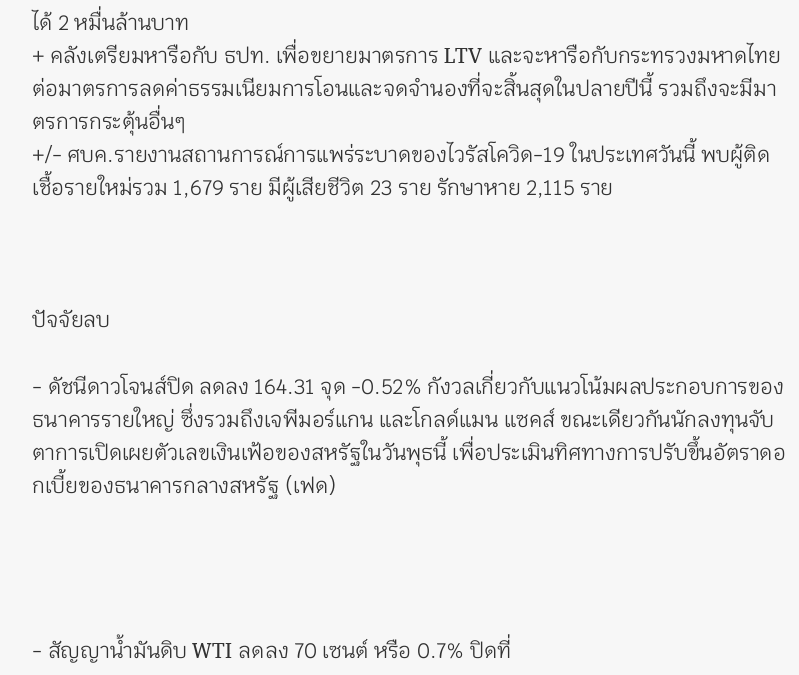ได้ 2 หมื่นล้านบาท
+ คลังเตรียมหารือกับ ธปท. เพื่อขยายมาตรการ LTV และจะหารือกับกระทรวงมหาดไทยต่อมาตรการลดค่าธรรมเนียมการโอนและจดจำนองที่จะสิ้นสุดในปลายปีนี้ รวมถึงจะมีมาตรการกระตุ้นอื่นๆ
+/- ศบค.รายงานสถานการณ์การแพร่ระบาดของไวรัสโควิด-19 ในประเทศวันนี้ พบผู้ติดเชื้อรายใหม่รวม 1,679 ราย มีผู้เสียชีวิต 23 ราย รักษาหาย 2,115 ราย



ปัจจัยลบ

- ดัชนีดาวโจนส์ปิด ลดลง 164.31 จุด -0.52% กังวลเกี่ยวกับแนวโน้มผลประกอบการของธนาคารรายใหญ่ ซึ่งรวมถึงเจพีมอร์แกน และโกลด์แมน แซคส์ ขณะเดียวกันนักลงทุนจับตาการเปิดเผยตัวเลขเงินเฟ้อของสหรัฐในวันพุธนี้ เพื่อประเมินทิศทางการปรับขึ้นอัตราดอกเบี้ยของธนาคารกลางสหรัฐ (เฟด)




- สัญญาน้ำมันดิบ WTI ลดลง 70 เซนต์ หรือ 0.7% ปิดที่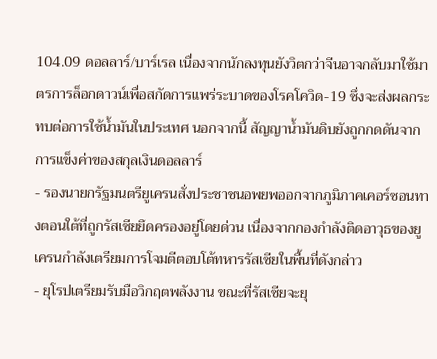104.09 ดอลลาร์/บาร์เรล เนื่องจากนักลงทุนยังวิตกว่าจีนอาจกลับมาใช้มาตรการล็อกดาวน์เพื่อสกัดการแพร่ระบาดของโรคโควิด-19 ซึ่งจะส่งผลกระทบต่อการใช้น้ำมันในประเทศ นอกจากนี้ สัญญาน้ำมันดิบยังถูกกดดันจากการแข็งค่าของสกุลเงินดอลลาร์
- รองนายกรัฐมนตรียูเครนสั่งประชาชนอพยพออกจากภูมิภาคเคอร์ซอนทางตอนใต้ที่ถูกรัสเซียยึดครองอยู่โดยด่วน เนื่องจากกองกำลังติดอาวุธของยูเครนกำลังเตรียมการโจมตีตอบโต้ทหารรัสเซียในพื้นที่ดังกล่าว
- ยุโรปเตรียมรับมือวิกฤตพลังงาน ขณะที่รัสเซียจะยุ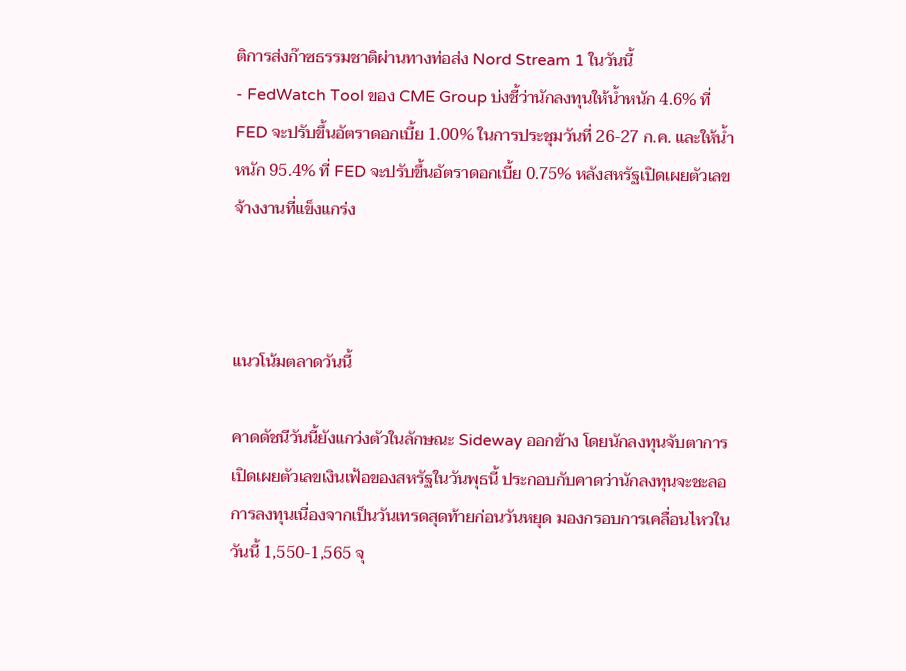ติการส่งก๊าซธรรมชาติผ่านทางท่อส่ง Nord Stream 1 ในวันนี้
- FedWatch Tool ของ CME Group บ่งชี้ว่านักลงทุนให้น้ำหนัก 4.6% ที่ FED จะปรับขึ้นอัตราดอกเบี้ย 1.00% ในการประชุมวันที่ 26-27 ก.ค. และให้น้ำหนัก 95.4% ที่ FED จะปรับขึ้นอัตราดอกเบี้ย 0.75% หลังสหรัฐเปิดเผยตัวเลขจ้างงานที่แข็งแกร่ง



แนวโน้มตลาดวันนี้

คาดดัชนีวันนี้ยังแกว่งตัวในลักษณะ Sideway ออกข้าง โดยนักลงทุนจับตาการเปิดเผยตัวเลขเงินเฟ้อของสหรัฐในวันพุธนี้ ประกอบกับคาดว่านักลงทุนจะชะลอการลงทุนเนื่องจากเป็นวันเทรดสุดท้ายก่อนวันหยุด มองกรอบการเคลื่อนไหวในวันนี้ 1,550-1,565 จุ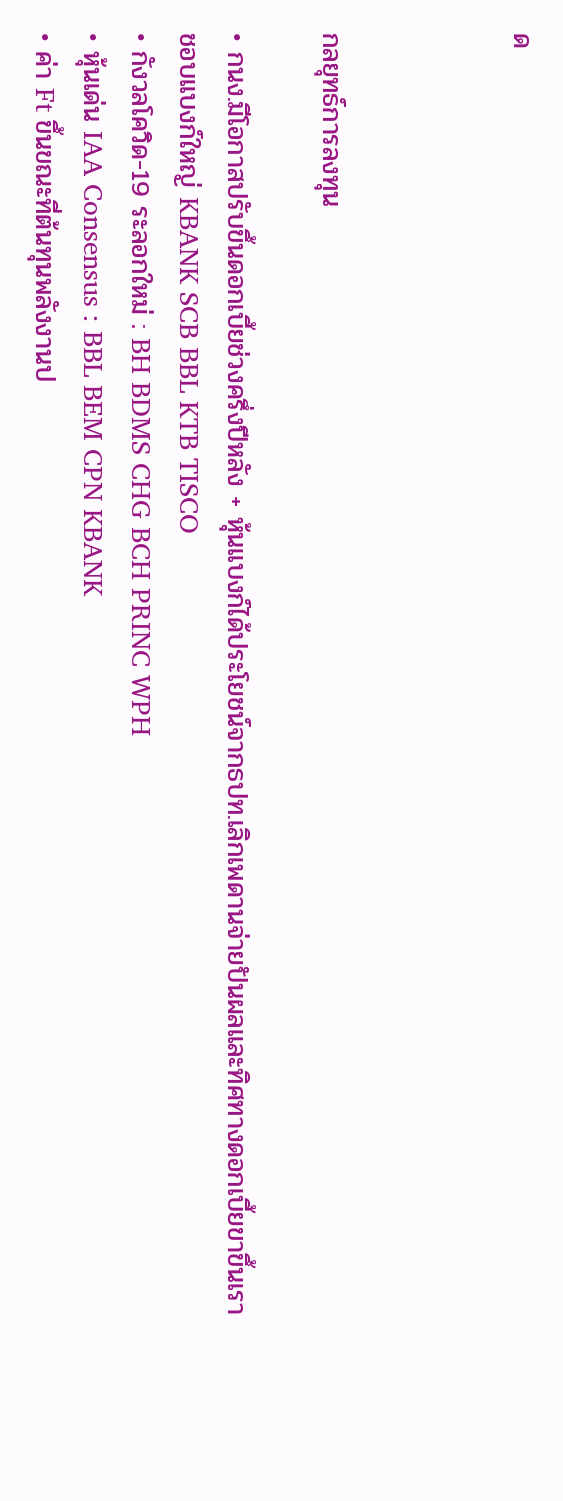ด



กลยุทธ์การลงทุน

• กนง.มีโอกาสปรับขึ้นดอกเบี้ยช่วงครึ่งปีหลัง + หุ้นแบงก์ได้ประโยชน์จากธปท.เลิกเพดานจ่ายปันผลและทิศทางดอกเบี้ยขาขึ้นเราชอบแบงก์ใหญ่ KBANK SCB BBL KTB TISCO
• กังวลโควิด-19 ระลอกใหม่ : BH BDMS CHG BCH PRINC WPH
• หุ้นเด่น IAA Consensus : BBL BEM CPN KBANK
• ค่า Ft ขึ้นขณะที่ต้นทุนพลังงานป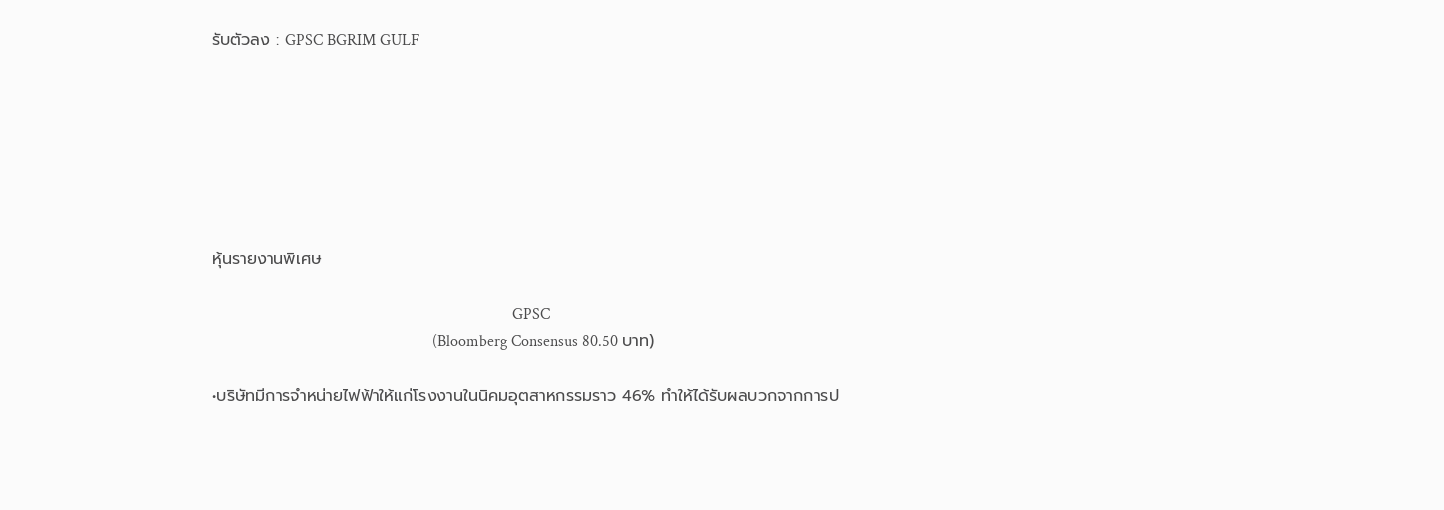รับตัวลง : GPSC BGRIM GULF







หุ้นรายงานพิเศษ

                                                                           GPSC
                                                       (Bloomberg Consensus 80.50 บาท)

•บริษัทมีการจำหน่ายไฟฟ้าให้แก่โรงงานในนิคมอุตสาหกรรมราว 46% ทำให้ได้รับผลบวกจากการป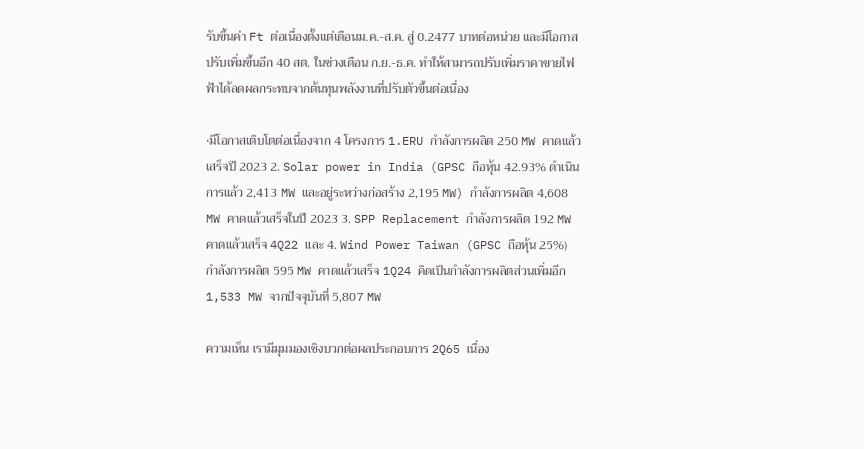รับขึ้นค่า Ft ต่อเนื่องตั้งแต่เดือนม.ค.-ส.ค. สู่ 0.2477 บาทต่อหน่วย และมีโอกาสปรับเพิ่มขึ้นอีก 40 สต. ในช่วงเดือน ก.ย.-ธ.ค. ทำให้สามารถปรับเพิ่มราคาขายไฟฟ้าได้ลดผลกระทบจากต้นทุนพลังงานที่ปรับตัวขึ้นต่อเนื่อง

•มีโอกาสเติบโตต่อเนื่องจาก 4 โครงการ 1.ERU กำลังการผลิต 250 MW คาดแล้วเสร็จปี 2023 2. Solar power in India (GPSC ถือหุ้น 42.93% ดำเนินการแล้ว 2,413 MW และอยู่ระหว่างก่อสร้าง 2,195 MW) กำลังการผลิต 4,608 MW คาดแล้วเสร็จในปี 2023 3. SPP Replacement กำลังการผลิต 192 MW คาดแล้วเสร็จ 4Q22 และ 4. Wind Power Taiwan (GPSC ถือหุ้น 25%) กำลังการผลิต 595 MW คาดแล้วเสร็จ 1Q24 คิดเป็นกำลังการผลิตส่วนเพิ่มอีก 1,533 MW จากปัจจุบันที่ 5,807 MW

ความเห็น เรามีมุมมองเชิงบวกต่อผลประกอบการ 2Q65 เนื่อง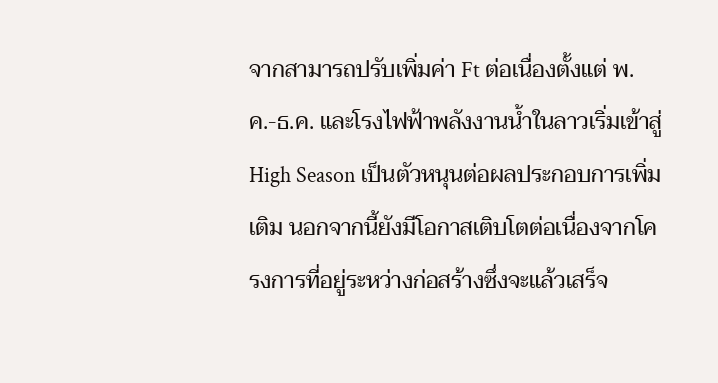จากสามารถปรับเพิ่มค่า Ft ต่อเนื่องตั้งแต่ พ.ค.-ธ.ค. และโรงไฟฟ้าพลังงานน้ำในลาวเริ่มเข้าสู่ High Season เป็นตัวหนุนต่อผลประกอบการเพิ่มเติม นอกจากนี้ยังมีโอกาสเติบโตต่อเนื่องจากโครงการที่อยู่ระหว่างก่อสร้างซึ่งจะแล้วเสร็จ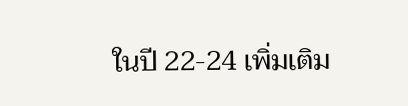ในปี 22-24 เพิ่มเติม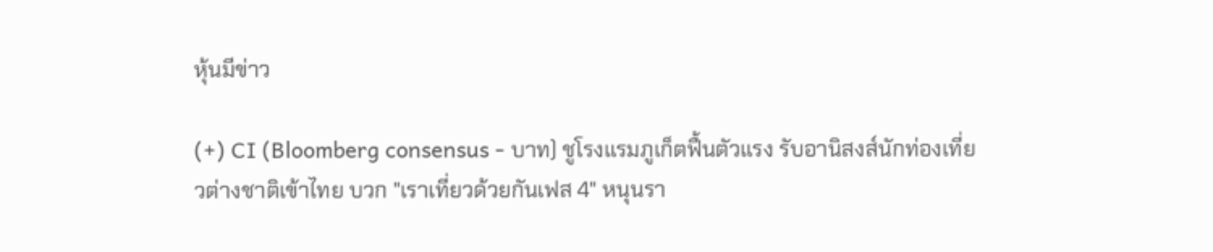หุ้นมีข่าว

(+) CI (Bloomberg consensus - บาท) ชูโรงแรมภูเก็ตฟื้นตัวแรง รับอานิสงส์นักท่องเที่ยวต่างชาติเข้าไทย บวก "เราเที่ยวด้วยกันเฟส 4" หนุนรา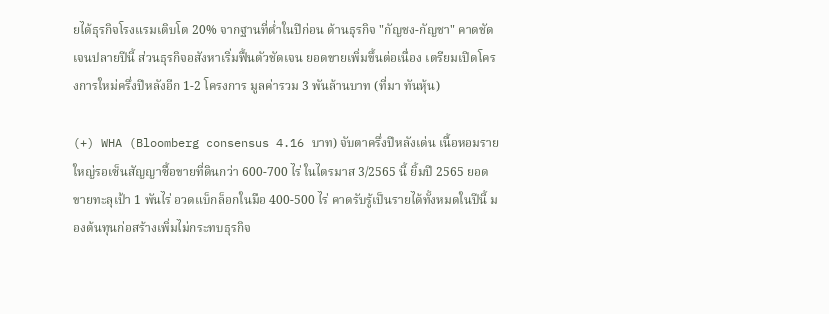ยได้ธุรกิจโรงแรมเติบโต 20% จากฐานที่ต่ำในปีก่อน ด้านธุรกิจ "กัญชง-กัญชา" คาดชัดเจนปลายปีนี้ ส่วนธุรกิจอสังหาเริ่มฟื้นตัวชัดเจน ยอดขายเพิ่มขึ้นต่อเนื่อง เตรียมเปิดโครงการใหม่ครึ่งปีหลังอีก 1-2 โครงการ มูลค่ารวม 3 พันล้านบาท (ที่มา ทันหุ้น)

(+) WHA (Bloomberg consensus 4.16 บาท) จับตาครึ่งปีหลังเด่น เนื้อหอมรายใหญ่รอเซ็นสัญญาซื้อขายที่ดินกว่า 600-700 ไร่ ในไตรมาส 3/2565 นี้ ยิ้มปี 2565 ยอดขายทะลุเป้า 1 พันไร่ อวดแบ็กล็อกในมือ 400-500 ไร่ คาดรับรู้เป็นรายได้ทั้งหมดในปีนี้ มองต้นทุนก่อสร้างเพิ่มไม่กระทบธุรกิจ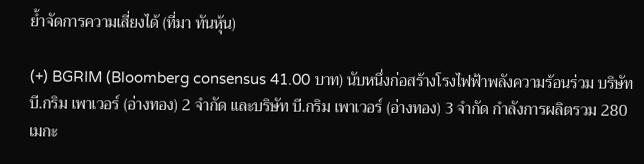ย้ำจัดการความเสี่ยงได้ (ที่มา ทันหุ้น)

(+) BGRIM (Bloomberg consensus 41.00 บาท) นับหนึ่งก่อสร้างโรงไฟฟ้าพลังความร้อนร่วม บริษัท บี.กริม เพาเวอร์ (อ่างทอง) 2 จำกัด และบริษัท บี.กริม เพาเวอร์ (อ่างทอง) 3 จำกัด กำลังการผลิตรวม 280 เมกะ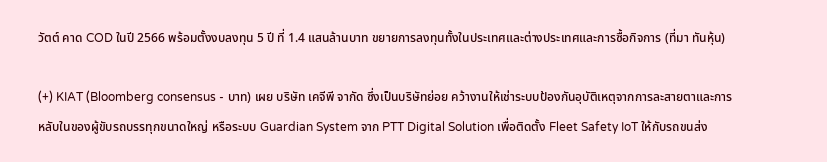วัตต์ คาด COD ในปี 2566 พร้อมตั้งงบลงทุน 5 ปี ที่ 1.4 แสนล้านบาท ขยายการลงทุนทั้งในประเทศและต่างประเทศและการซื้อกิจการ (ที่มา ทันหุ้น)

(+) KIAT (Bloomberg consensus - บาท) เผย บริษัท เคจีพี จากัด ซึ่งเป็นบริษัทย่อย คว้างานให้เช่าระบบป้องกันอุบัติเหตุจากการละสายตาและการหลับในของผู้ขับรถบรรทุกขนาดใหญ่ หรือระบบ Guardian System จาก PTT Digital Solution เพื่อติดตั้ง Fleet Safety IoT ให้กับรถขนส่ง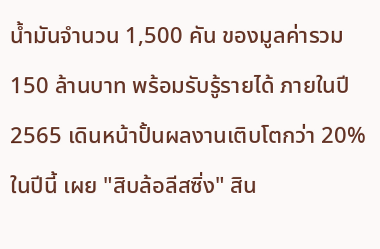น้ำมันจำนวน 1,500 คัน ของมูลค่ารวม 150 ล้านบาท พร้อมรับรู้รายได้ ภายในปี 2565 เดินหน้าปั้นผลงานเติบโตกว่า 20% ในปีนี้ เผย "สิบล้อลีสซิ่ง" สิน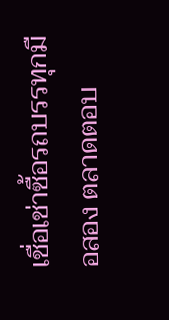เชื่อเช่าซื้อรถบรรทุกมือสอง ตลาดตอบ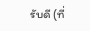รับดี (ที่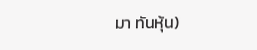มา ทันหุ้น)